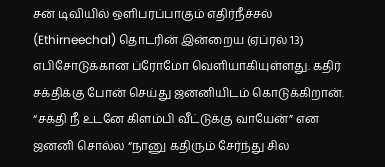சன் டிவியில் ஒளிபரப்பாகும் எதிர்நீச்சல் (Ethirneechal) தொடரின் இன்றைய (ஏப்ரல் 13) எபிசோடுக்கான ப்ரோமோ வெளியாகியுள்ளது. கதிர் சக்திக்கு போன் செய்து ஜனனியிடம் கொடுக்கிறான். “சக்தி நீ உடனே கிளம்பி வீட்டுக்கு வாயேன்” என ஜனனி சொல்ல “நானு கதிரும் சேர்ந்து சில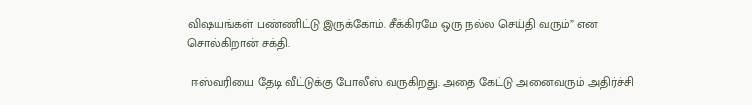விஷயங்கள் பண்ணிட்டு இருக்கோம். சீக்கிரமே ஒரு நல்ல செய்தி வரும்” என சொல்கிறான் சக்தி.

 ஈஸ்வரியை தேடி வீட்டுக்கு போலீஸ் வருகிறது. அதை கேட்டு அனைவரும் அதிர்ச்சி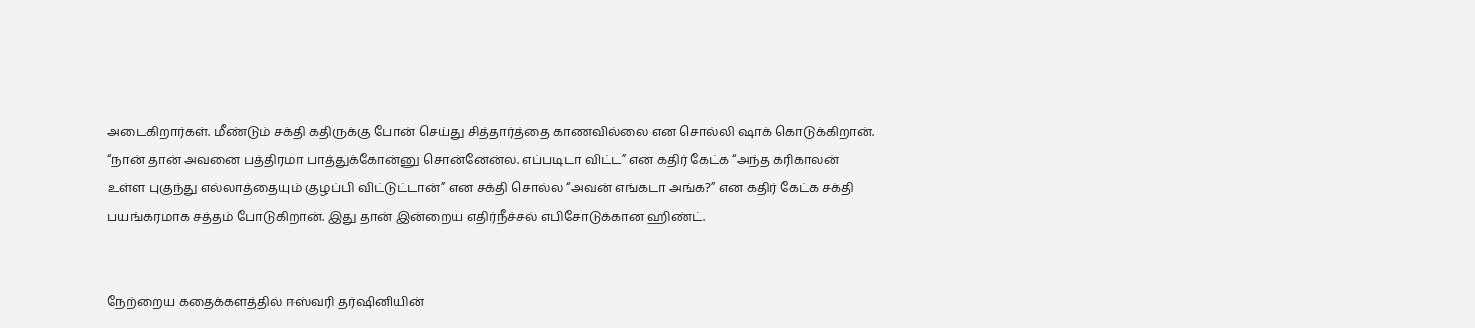அடைகிறார்கள். மீண்டும் சக்தி கதிருக்கு போன் செய்து சித்தார்த்தை காணவில்லை என சொல்லி ஷாக் கொடுக்கிறான். “நான் தான் அவனை பத்திரமா பாத்துக்கோன்னு சொன்னேன்ல. எப்படிடா விட்ட” என கதிர் கேட்க “அந்த கரிகாலன் உள்ள புகுந்து எல்லாத்தையும் குழப்பி விட்டுட்டான்” என சக்தி சொல்ல “அவன் எங்கடா அங்க?” என கதிர் கேட்க சக்தி பயங்கரமாக சத்தம் போடுகிறான். இது தான் இன்றைய எதிர்நீச்சல் எபிசோடுக்கான ஹிண்ட்.


நேற்றைய கதைக்களத்தில் ஈஸ்வரி தர்ஷினியின்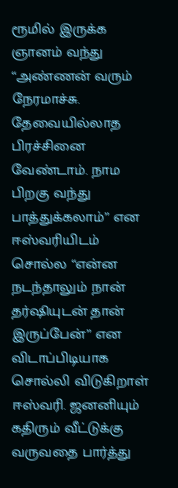ரூமில் இருக்க ஞானம் வந்து “அண்ணன் வரும் நேரமாச்சு. தேவையில்லாத பிரச்சினை வேண்டாம். நாம பிறகு வந்து பாத்துக்கலாம்” என ஈஸ்வரியிடம் சொல்ல “என்ன நடந்தாலும் நான் தர்ஷியுடன் தான் இருப்பேன்” என விடாப்பிடியாக சொல்லி விடுகிறாள் ஈஸ்வரி. ஜனனியும் கதிரும் வீட்டுக்கு வருவதை பார்த்து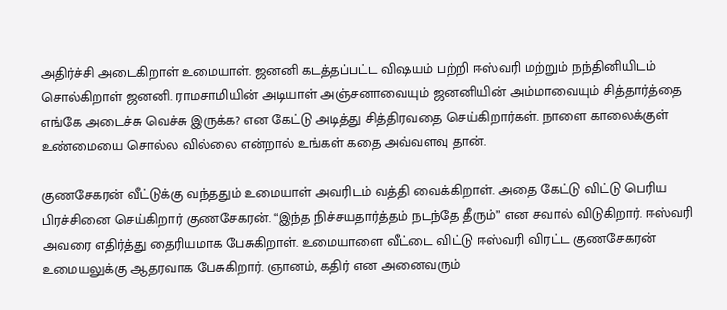அதிர்ச்சி அடைகிறாள் உமையாள். ஜனனி கடத்தப்பட்ட விஷயம் பற்றி ஈஸ்வரி மற்றும் நந்தினியிடம் சொல்கிறாள் ஜனனி. ராமசாமியின் அடியாள் அஞ்சனாவையும் ஜனனியின் அம்மாவையும் சித்தார்த்தை எங்கே அடைச்சு வெச்சு இருக்க? என கேட்டு அடித்து சித்திரவதை செய்கிறார்கள். நாளை காலைக்குள் உண்மையை சொல்ல வில்லை என்றால் உங்கள் கதை அவ்வளவு தான்.

குணசேகரன் வீட்டுக்கு வந்ததும் உமையாள் அவரிடம் வத்தி வைக்கிறாள். அதை கேட்டு விட்டு பெரிய பிரச்சினை செய்கிறார் குணசேகரன். “இந்த நிச்சயதார்த்தம் நடந்தே தீரும்” என சவால் விடுகிறார். ஈஸ்வரி அவரை எதிர்த்து தைரியமாக பேசுகிறாள். உமையாளை வீட்டை விட்டு ஈஸ்வரி விரட்ட குணசேகரன் உமையலுக்கு ஆதரவாக பேசுகிறார். ஞானம், கதிர் என அனைவரும்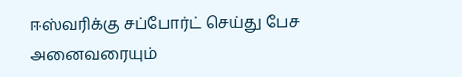ஈஸ்வரிக்கு சப்போர்ட் செய்து பேச அனைவரையும்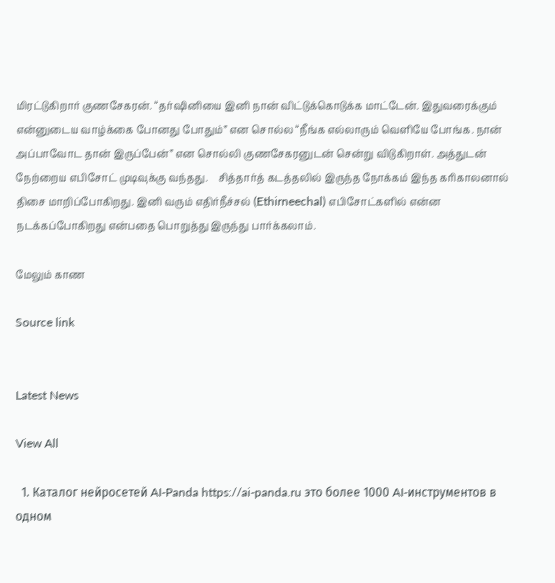மிரட்டுகிறார் குணசேகரன். “தர்ஷினியை இனி நான் விட்டுக்கொடுக்க மாட்டேன். இதுவரைக்கும் என்னுடைய வாழ்க்கை போனது போதும்” என சொல்ல “நீங்க எல்லாரும் வெளியே போங்க. நான் அப்பாவோட தான் இருப்பேன்” என சொல்லி குணசேகரனுடன் சென்று விடுகிறாள். அத்துடன் நேற்றைய எபிசோட் முடிவுக்கு வந்தது.    சித்தார்த் கடத்தலில் இருந்த நோக்கம் இந்த கரிகாலனால் திசை மாறிப்போகிறது. இனி வரும் எதிர்நீச்சல் (Ethirneechal) எபிசோட்களில் என்ன நடக்கப்போகிறது என்பதை பொறுத்து இருந்து பார்க்கலாம்.

மேலும் காண

Source link


Latest News

View All

  1. Каталог нейросетей AI-Panda https://ai-panda.ru это более 1000 AI-инструментов в одном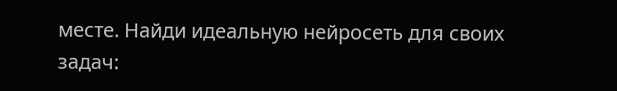месте. Найди идеальную нейросеть для своих задач: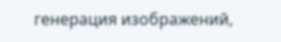генерация изображений,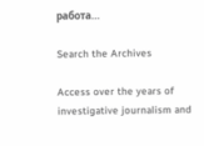работа…

Search the Archives

Access over the years of investigative journalism and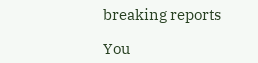breaking reports

You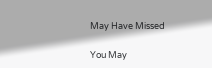May Have Missed

You May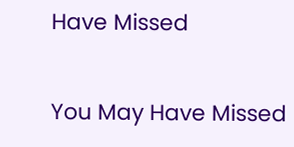Have Missed

You May Have Missed